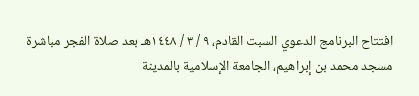افتتاح البرنامج الدعوي السبت القادم، ٩ / ٣ / ١٤٤٨هـ بعد صلاة الفجر مباشرة مسجد محمد بن إبراهيم، الجامعة الإسلامية بالمدينة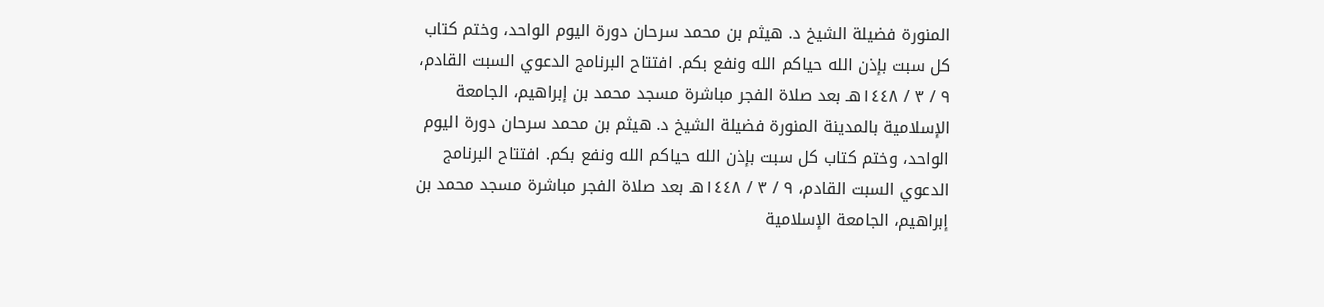المنورة فضيلة الشيخ د. هيثم بن محمد سرحان دورة اليوم الواحد، وختم كتاب كل سبت بإذن الله حياكم الله ونفع بكم. افتتاح البرنامج الدعوي السبت القادم، ٩ / ٣ / ١٤٤٨هـ بعد صلاة الفجر مباشرة مسجد محمد بن إبراهيم، الجامعة الإسلامية بالمدينة المنورة فضيلة الشيخ د. هيثم بن محمد سرحان دورة اليوم الواحد، وختم كتاب كل سبت بإذن الله حياكم الله ونفع بكم. افتتاح البرنامج الدعوي السبت القادم، ٩ / ٣ / ١٤٤٨هـ بعد صلاة الفجر مباشرة مسجد محمد بن إبراهيم، الجامعة الإسلامية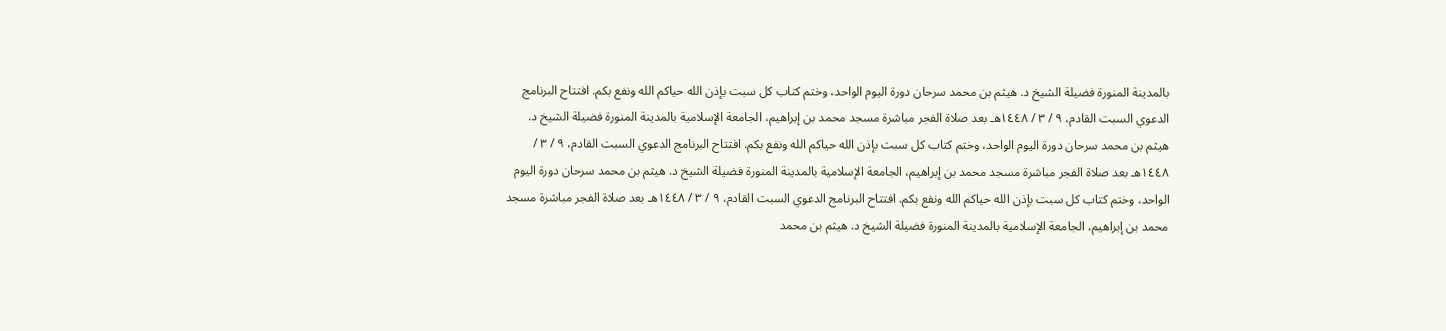بالمدينة المنورة فضيلة الشيخ د. هيثم بن محمد سرحان دورة اليوم الواحد، وختم كتاب كل سبت بإذن الله حياكم الله ونفع بكم. افتتاح البرنامج الدعوي السبت القادم، ٩ / ٣ / ١٤٤٨هـ بعد صلاة الفجر مباشرة مسجد محمد بن إبراهيم، الجامعة الإسلامية بالمدينة المنورة فضيلة الشيخ د. هيثم بن محمد سرحان دورة اليوم الواحد، وختم كتاب كل سبت بإذن الله حياكم الله ونفع بكم. افتتاح البرنامج الدعوي السبت القادم، ٩ / ٣ / ١٤٤٨هـ بعد صلاة الفجر مباشرة مسجد محمد بن إبراهيم، الجامعة الإسلامية بالمدينة المنورة فضيلة الشيخ د. هيثم بن محمد سرحان دورة اليوم الواحد، وختم كتاب كل سبت بإذن الله حياكم الله ونفع بكم. افتتاح البرنامج الدعوي السبت القادم، ٩ / ٣ / ١٤٤٨هـ بعد صلاة الفجر مباشرة مسجد محمد بن إبراهيم، الجامعة الإسلامية بالمدينة المنورة فضيلة الشيخ د. هيثم بن محمد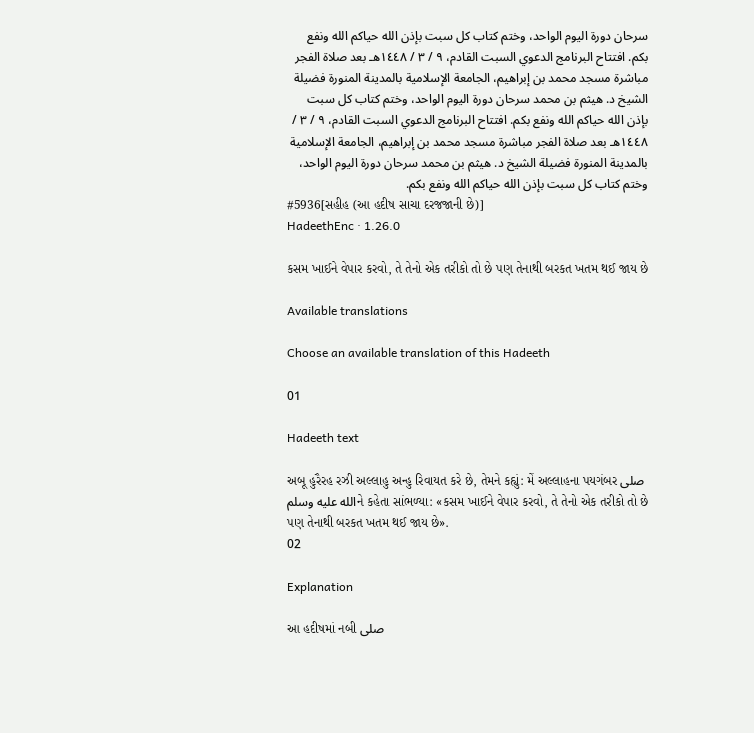سرحان دورة اليوم الواحد، وختم كتاب كل سبت بإذن الله حياكم الله ونفع بكم. افتتاح البرنامج الدعوي السبت القادم، ٩ / ٣ / ١٤٤٨هـ بعد صلاة الفجر مباشرة مسجد محمد بن إبراهيم، الجامعة الإسلامية بالمدينة المنورة فضيلة الشيخ د. هيثم بن محمد سرحان دورة اليوم الواحد، وختم كتاب كل سبت بإذن الله حياكم الله ونفع بكم. افتتاح البرنامج الدعوي السبت القادم، ٩ / ٣ / ١٤٤٨هـ بعد صلاة الفجر مباشرة مسجد محمد بن إبراهيم، الجامعة الإسلامية بالمدينة المنورة فضيلة الشيخ د. هيثم بن محمد سرحان دورة اليوم الواحد، وختم كتاب كل سبت بإذن الله حياكم الله ونفع بكم.
#5936[સહીહ (આ હદીષ સાચા દરજજાની છે)]
HadeethEnc · 1.26.0

કસમ ખાઈને વેપાર કરવો, તે તેનો એક તરીકો તો છે પણ તેનાથી બરકત ખતમ થઈ જાય છે

Available translations

Choose an available translation of this Hadeeth

01

Hadeeth text

અબૂ હુરૈરહ રઝી અલ્લાહુ અન્હુ રિવાયત કરે છે, તેમને કહ્યું: મેં અલ્લાહના પયગંબર صلى الله عليه وسلمને કહેતા સાંભળ્યા: «કસમ ખાઈને વેપાર કરવો, તે તેનો એક તરીકો તો છે પણ તેનાથી બરકત ખતમ થઈ જાય છે».
02

Explanation

આ હદીષમાં નબી صلى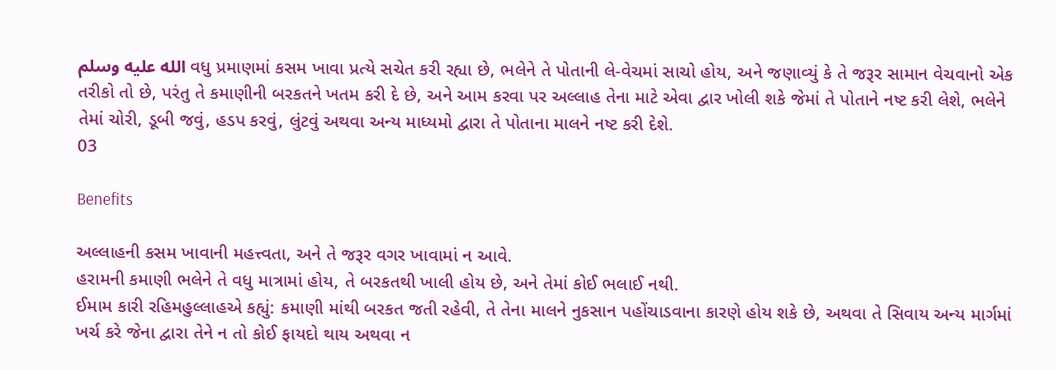الله عليه وسلم વધુ પ્રમાણમાં કસમ ખાવા પ્રત્યે સચેત કરી રહ્યા છે, ભલેને તે પોતાની લે-વેચમાં સાચો હોય, અને જણાવ્યું કે તે જરૂર સામાન વેચવાનો એક તરીકો તો છે, પરંતુ તે કમાણીની બરકતને ખતમ કરી દે છે, અને આમ કરવા પર અલ્લાહ તેના માટે એવા દ્વાર ખોલી શકે જેમાં તે પોતાને નષ્ટ કરી લેશે, ભલેને તેમાં ચોરી, ડૂબી જવું, હડપ કરવું, લુંટવું અથવા અન્ય માધ્યમો દ્વારા તે પોતાના માલને નષ્ટ કરી દેશે.
03

Benefits

અલ્લાહની કસમ ખાવાની મહત્ત્વતા, અને તે જરૂર વગર ખાવામાં ન આવે.
હરામની કમાણી ભલેને તે વધુ માત્રામાં હોય, તે બરકતથી ખાલી હોય છે, અને તેમાં કોઈ ભલાઈ નથી.
ઈમામ કારી રહિમહુલ્લાહએ કહ્યું: કમાણી માંથી બરકત જતી રહેવી, તે તેના માલને નુકસાન પહોંચાડવાના કારણે હોય શકે છે, અથવા તે સિવાય અન્ય માર્ગમાં ખર્ચ કરે જેના દ્વારા તેને ન તો કોઈ ફાયદો થાય અથવા ન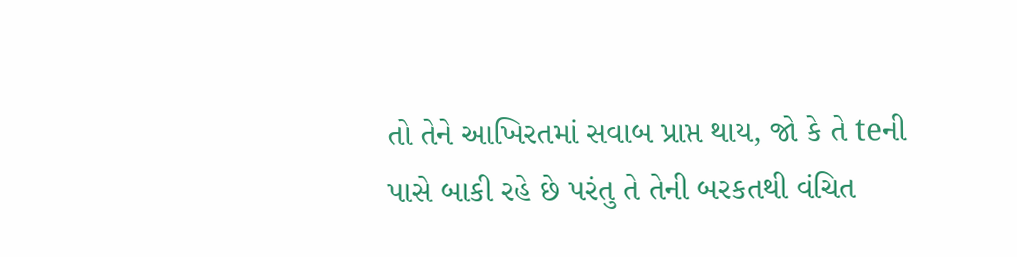તો તેને આખિરતમાં સવાબ પ્રાપ્ત થાય, જો કે તે teની પાસે બાકી રહે છે પરંતુ તે તેની બરકતથી વંચિત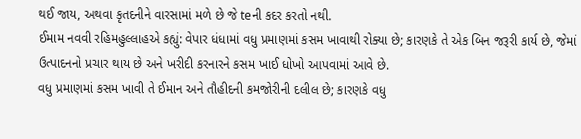થઈ જાય, અથવા કૃતદનીને વારસામાં મળે છે જે teની કદર કરતો નથી.
ઈમામ નવવી રહિમહુલ્લાહએ કહ્યું: વેપાર ધંધામાં વધુ પ્રમાણમાં કસમ ખાવાથી રોક્યા છે; કારણકે તે એક બિન જરૂરી કાર્ય છે, જેમાં ઉત્પાદનનો પ્રચાર થાય છે અને ખરીદી કરનારને કસમ ખાઈ ધોખો આપવામાં આવે છે.
વધુ પ્રમાણમાં કસમ ખાવી તે ઈમાન અને તૌહીદની કમજોરીની દલીલ છે; કારણકે વધુ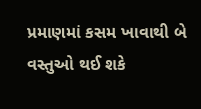પ્રમાણમાં કસમ ખાવાથી બે વસ્તુઓ થઈ શકે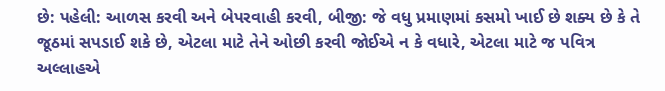છે: પહેલી: આળસ કરવી અને બેપરવાહી કરવી, બીજી: જે વધુ પ્રમાણમાં કસમો ખાઈ છે શક્ય છે કે તે જૂઠમાં સપડાઈ શકે છે, એટલા માટે તેને ઓછી કરવી જોઈએ ન કે વધારે, એટલા માટે જ પવિત્ર અલ્લાહએ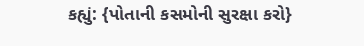કહ્યું: {પોતાની કસમોની સુરક્ષા કરો}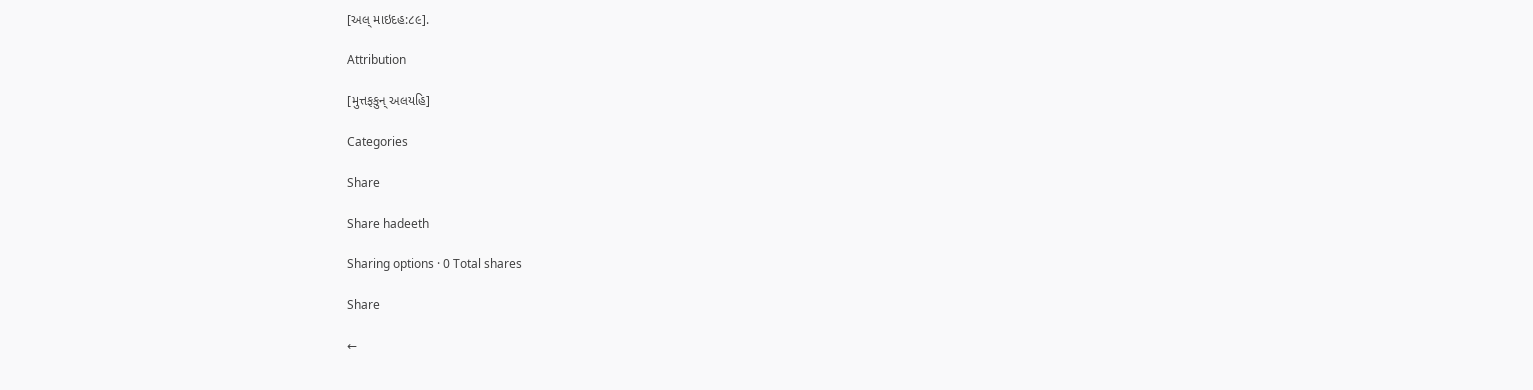[અલ્ માઇદહ:૮૯].

Attribution

[મુત્તફકુન્ અલયહિ]

Categories

Share

Share hadeeth

Sharing options · 0 Total shares

Share

←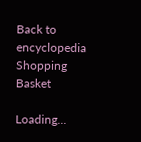Back to encyclopedia
Shopping Basket

Loading...